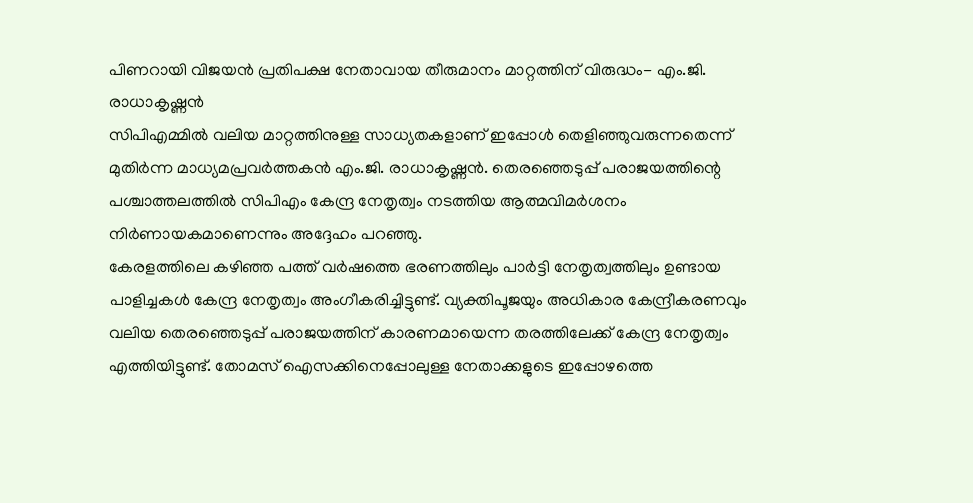പിണറായി വിജയൻ പ്രതിപക്ഷ നേതാവായ തീരുമാനം മാറ്റത്തിന് വിരുദ്ധം- എം.ജി. രാധാകൃഷ്ണൻ
സിപിഎമ്മിൽ വലിയ മാറ്റത്തിനുള്ള സാധ്യതകളാണ് ഇപ്പോൾ തെളിഞ്ഞുവരുന്നതെന്ന് മുതിർന്ന മാധ്യമപ്രവർത്തകൻ എം.ജി. രാധാകൃഷ്ണൻ. തെരഞ്ഞെടുപ്പ് പരാജയത്തിന്റെ പശ്ചാത്തലത്തിൽ സിപിഎം കേന്ദ്ര നേതൃത്വം നടത്തിയ ആത്മവിമർശനം നിർണായകമാണെന്നും അദ്ദേഹം പറഞ്ഞു.
കേരളത്തിലെ കഴിഞ്ഞ പത്ത് വർഷത്തെ ഭരണത്തിലും പാർട്ടി നേതൃത്വത്തിലും ഉണ്ടായ പാളിച്ചകൾ കേന്ദ്ര നേതൃത്വം അംഗീകരിച്ചിട്ടുണ്ട്. വ്യക്തിപൂജയും അധികാര കേന്ദ്രീകരണവും വലിയ തെരഞ്ഞെടുപ്പ് പരാജയത്തിന് കാരണമായെന്ന തരത്തിലേക്ക് കേന്ദ്ര നേതൃത്വം എത്തിയിട്ടുണ്ട്. തോമസ് ഐസക്കിനെപ്പോലുള്ള നേതാക്കളുടെ ഇപ്പോഴത്തെ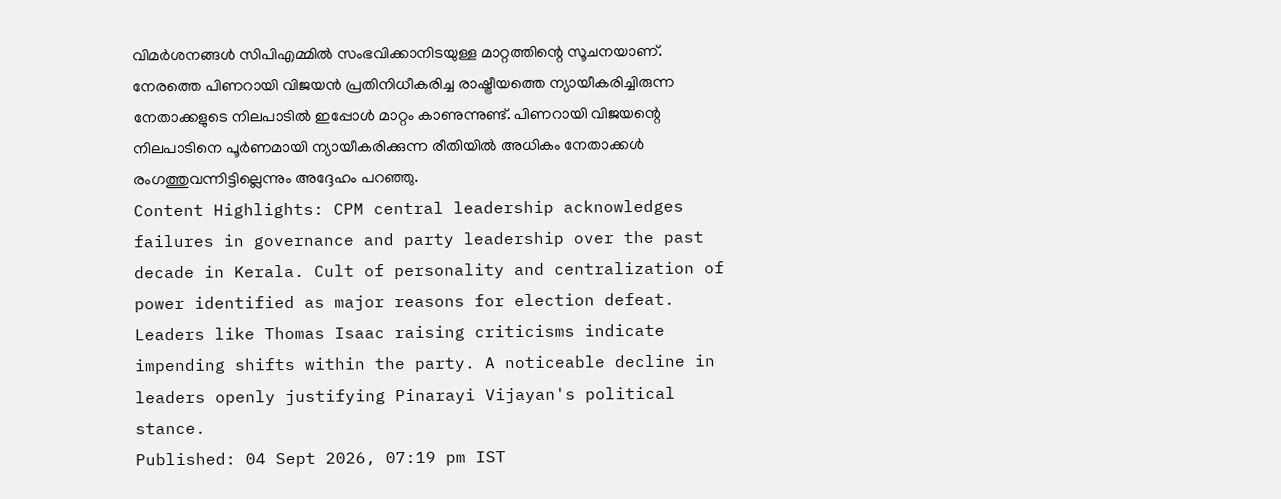വിമർശനങ്ങൾ സിപിഎമ്മിൽ സംഭവിക്കാനിടയുള്ള മാറ്റത്തിന്റെ സൂചനയാണ്. നേരത്തെ പിണറായി വിജയൻ പ്രതിനിധീകരിച്ച രാഷ്ട്രീയത്തെ ന്യായീകരിച്ചിരുന്ന നേതാക്കളുടെ നിലപാടിൽ ഇപ്പോൾ മാറ്റം കാണുന്നുണ്ട്. പിണറായി വിജയന്റെ നിലപാടിനെ പൂർണമായി ന്യായീകരിക്കുന്ന രീതിയിൽ അധികം നേതാക്കൾ രംഗത്തുവന്നിട്ടില്ലെന്നും അദ്ദേഹം പറഞ്ഞു.
Content Highlights: CPM central leadership acknowledges failures in governance and party leadership over the past decade in Kerala. Cult of personality and centralization of power identified as major reasons for election defeat. Leaders like Thomas Isaac raising criticisms indicate impending shifts within the party. A noticeable decline in leaders openly justifying Pinarayi Vijayan's political stance.
Published: 04 Sept 2026, 07:19 pm IST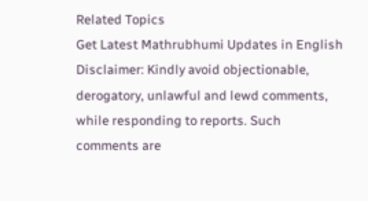Related Topics
Get Latest Mathrubhumi Updates in English
Disclaimer: Kindly avoid objectionable, derogatory, unlawful and lewd comments, while responding to reports. Such comments are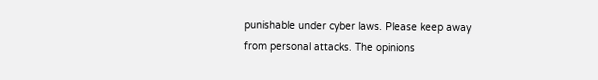punishable under cyber laws. Please keep away from personal attacks. The opinions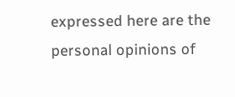expressed here are the personal opinions of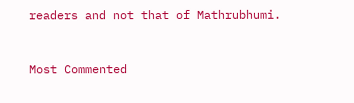readers and not that of Mathrubhumi.


Most Commented